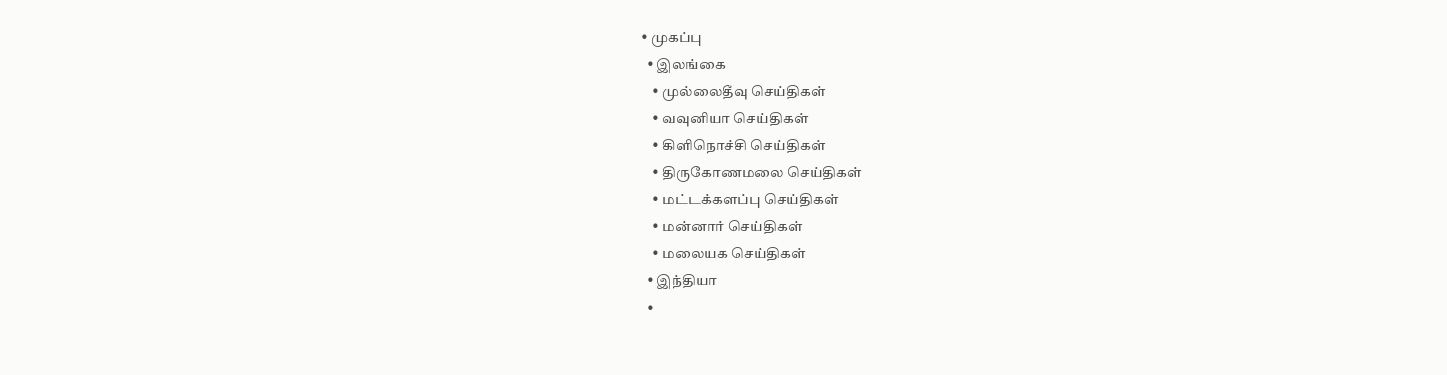• முகப்பு
  • இலங்கை
    • முல்லைதீவு செய்திகள்
    • வவுனியா செய்திகள்
    • கிளிநொச்சி செய்திகள்
    • திருகோணமலை செய்திகள்
    • மட்டக்களப்பு செய்திகள்
    • மன்னார் செய்திகள்
    • மலையக செய்திகள்
  • இந்தியா
  •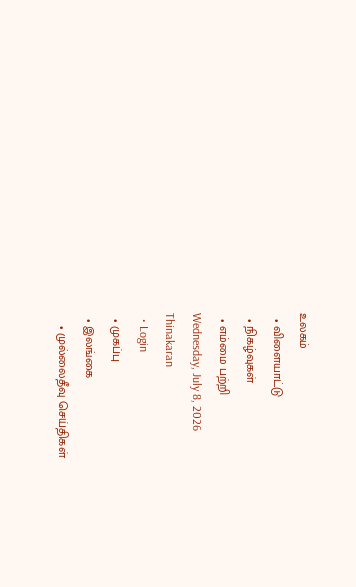உலகம்
  • விளையாட்டு
  • நிகழ்வுகள்
  • எம்மை பற்றி
Wednesday, July 8, 2026
Thinakaran
  • Login
  • முகப்பு
  • இலங்கை
    • முல்லைதீவு செய்திகள்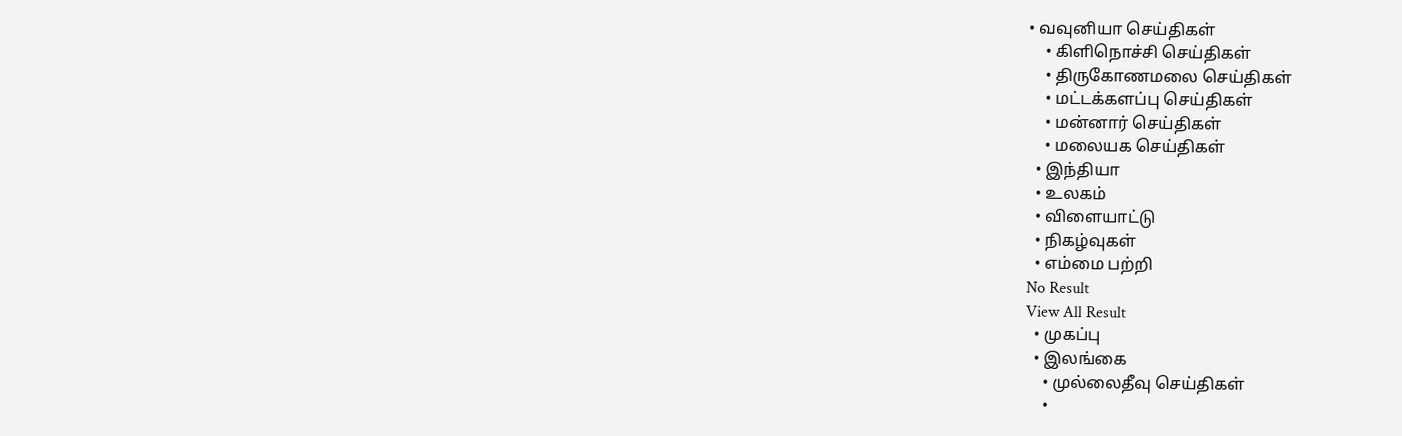• வவுனியா செய்திகள்
    • கிளிநொச்சி செய்திகள்
    • திருகோணமலை செய்திகள்
    • மட்டக்களப்பு செய்திகள்
    • மன்னார் செய்திகள்
    • மலையக செய்திகள்
  • இந்தியா
  • உலகம்
  • விளையாட்டு
  • நிகழ்வுகள்
  • எம்மை பற்றி
No Result
View All Result
  • முகப்பு
  • இலங்கை
    • முல்லைதீவு செய்திகள்
    •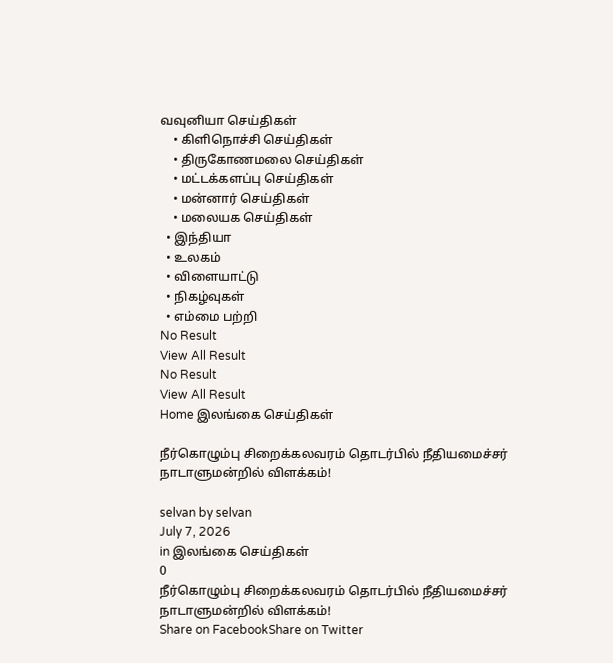வவுனியா செய்திகள்
    • கிளிநொச்சி செய்திகள்
    • திருகோணமலை செய்திகள்
    • மட்டக்களப்பு செய்திகள்
    • மன்னார் செய்திகள்
    • மலையக செய்திகள்
  • இந்தியா
  • உலகம்
  • விளையாட்டு
  • நிகழ்வுகள்
  • எம்மை பற்றி
No Result
View All Result
No Result
View All Result
Home இலங்கை செய்திகள்

நீர்கொழும்பு சிறைக்கலவரம் தொடர்பில் நீதியமைச்சர் நாடாளுமன்றில் விளக்கம்!

selvan by selvan
July 7, 2026
in இலங்கை செய்திகள்
0
நீர்கொழும்பு சிறைக்கலவரம் தொடர்பில் நீதியமைச்சர் நாடாளுமன்றில் விளக்கம்!
Share on FacebookShare on Twitter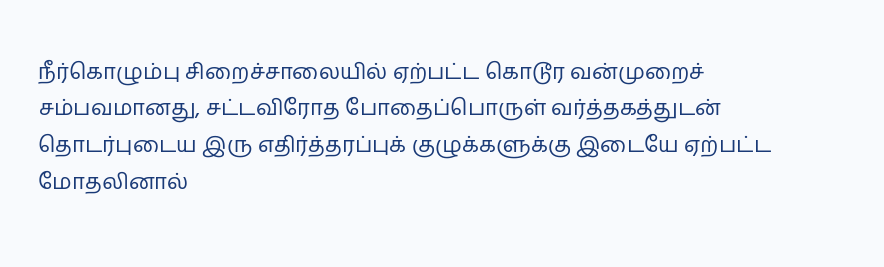நீர்கொழும்பு சிறைச்சாலையில் ஏற்பட்ட கொடூர வன்முறைச் சம்பவமானது, சட்டவிரோத போதைப்பொருள் வர்த்தகத்துடன் தொடர்புடைய இரு எதிர்த்தரப்புக் குழுக்களுக்கு இடையே ஏற்பட்ட மோதலினால்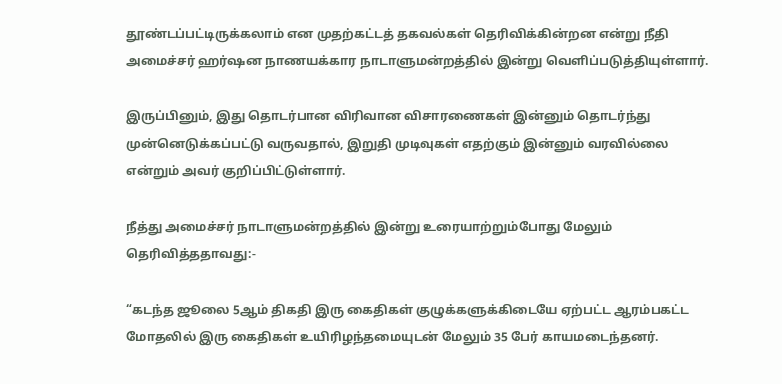தூண்டப்பட்டிருக்கலாம் என முதற்கட்டத் தகவல்கள் தெரிவிக்கின்றன என்று நீதி அமைச்சர் ஹர்ஷன நாணயக்கார நாடாளுமன்றத்தில் இன்று வெளிப்படுத்தியுள்ளார்.

இருப்பினும், இது தொடர்பான விரிவான விசாரணைகள் இன்னும் தொடர்ந்து முன்னெடுக்கப்பட்டு வருவதால், இறுதி முடிவுகள் எதற்கும் இன்னும் வரவில்லை என்றும் அவர் குறிப்பிட்டுள்ளார்.

நீத்து அமைச்சர் நாடாளுமன்றத்தில் இன்று உரையாற்றும்போது மேலும் தெரிவித்ததாவது:-

“கடந்த ஜூலை 5ஆம் திகதி இரு கைதிகள் குழுக்களுக்கிடையே ஏற்பட்ட ஆரம்பகட்ட மோதலில் இரு கைதிகள் உயிரிழந்தமையுடன் மேலும் 35 பேர் காயமடைந்தனர்.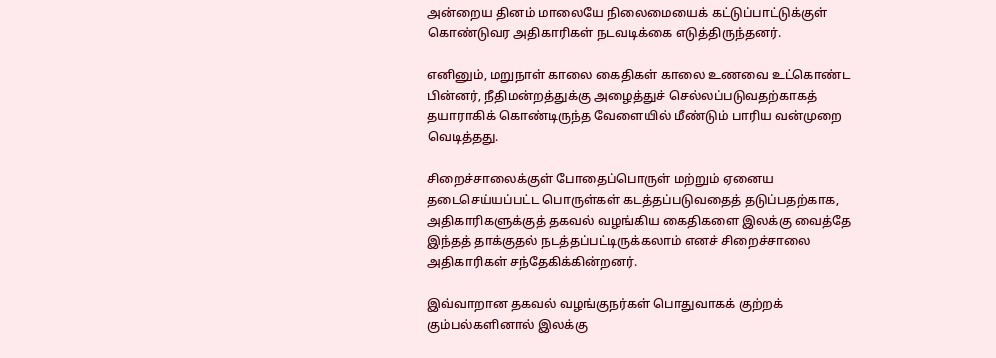அன்றைய தினம் மாலையே நிலைமையைக் கட்டுப்பாட்டுக்குள் கொண்டுவர அதிகாரிகள் நடவடிக்கை எடுத்திருந்தனர்.

எனினும், மறுநாள் காலை கைதிகள் காலை உணவை உட்கொண்ட பின்னர், நீதிமன்றத்துக்கு அழைத்துச் செல்லப்படுவதற்காகத் தயாராகிக் கொண்டிருந்த வேளையில் மீண்டும் பாரிய வன்முறை வெடித்தது.

சிறைச்சாலைக்குள் போதைப்பொருள் மற்றும் ஏனைய தடைசெய்யப்பட்ட பொருள்கள் கடத்தப்படுவதைத் தடுப்பதற்காக, அதிகாரிகளுக்குத் தகவல் வழங்கிய கைதிகளை இலக்கு வைத்தே இந்தத் தாக்குதல் நடத்தப்பட்டிருக்கலாம் எனச் சிறைச்சாலை அதிகாரிகள் சந்தேகிக்கின்றனர்.

இவ்வாறான தகவல் வழங்குநர்கள் பொதுவாகக் குற்றக் கும்பல்களினால் இலக்கு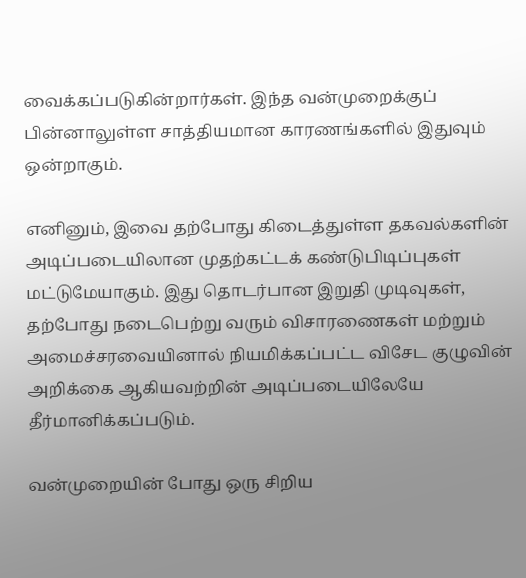வைக்கப்படுகின்றார்கள். இந்த வன்முறைக்குப் பின்னாலுள்ள சாத்தியமான காரணங்களில் இதுவும் ஒன்றாகும்.

எனினும், இவை தற்போது கிடைத்துள்ள தகவல்களின் அடிப்படையிலான முதற்கட்டக் கண்டுபிடிப்புகள் மட்டுமேயாகும். இது தொடர்பான இறுதி முடிவுகள், தற்போது நடைபெற்று வரும் விசாரணைகள் மற்றும் அமைச்சரவையினால் நியமிக்கப்பட்ட விசேட குழுவின் அறிக்கை ஆகியவற்றின் அடிப்படையிலேயே தீர்மானிக்கப்படும்.

வன்முறையின் போது ஒரு சிறிய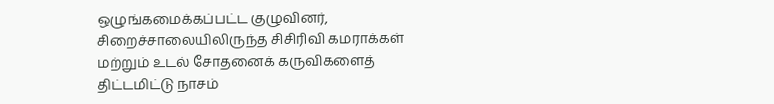ஒழுங்கமைக்கப்பட்ட குழுவினர், சிறைச்சாலையிலிருந்த சிசிரிவி கமராக்கள் மற்றும் உடல் சோதனைக் கருவிகளைத் திட்டமிட்டு நாசம்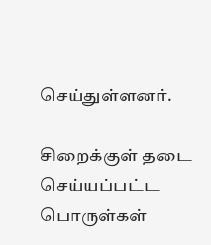செய்துள்ளனர்.

சிறைக்குள் தடை செய்யப்பட்ட பொருள்கள்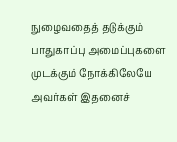நுழைவதைத் தடுக்கும் பாதுகாப்பு அமைப்புகளை முடக்கும் நோக்கிலேயே அவர்கள் இதனைச்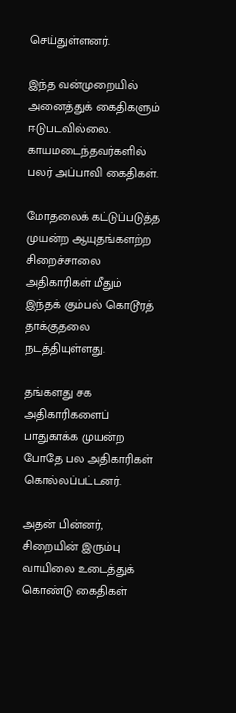செய்துள்ளனர்.

இந்த வன்முறையில் அனைத்துக் கைதிகளும் ஈடுபடவில்லை. காயமடைந்தவர்களில் பலர் அப்பாவி கைதிகள்.

மோதலைக் கட்டுப்படுத்த முயன்ற ஆயுதங்களற்ற சிறைச்சாலை அதிகாரிகள் மீதும் இந்தக் கும்பல் கொடூரத் தாக்குதலை நடத்தியுள்ளது.

தங்களது சக அதிகாரிகளைப் பாதுகாக்க முயன்ற போதே பல அதிகாரிகள் கொல்லப்பட்டனர்.

அதன் பின்னர், சிறையின் இரும்பு வாயிலை உடைத்துக் கொண்டு கைதிகள்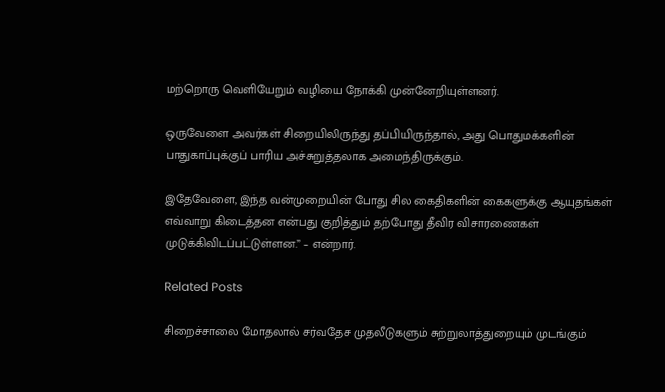மற்றொரு வெளியேறும் வழியை நோக்கி முன்னேறியுள்ளனர்.

ஒருவேளை அவர்கள் சிறையிலிருந்து தப்பியிருந்தால், அது பொதுமக்களின் பாதுகாப்புக்குப் பாரிய அச்சுறுத்தலாக அமைந்திருக்கும்.

இதேவேளை, இந்த வன்முறையின் போது சில கைதிகளின் கைகளுக்கு ஆயுதங்கள் எவ்வாறு கிடைத்தன என்பது குறித்தும் தற்போது தீவிர விசாரணைகள் முடுக்கிவிடப்பட்டுள்ளன.” – என்றார்.

Related Posts

சிறைச்சாலை மோதலால் சர்வதேச முதலீடுகளும் சுற்றுலாத்துறையும் முடங்கும்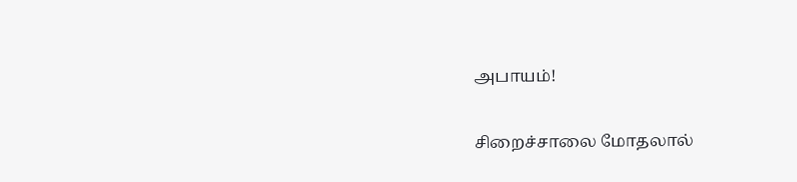அபாயம்!

சிறைச்சாலை மோதலால்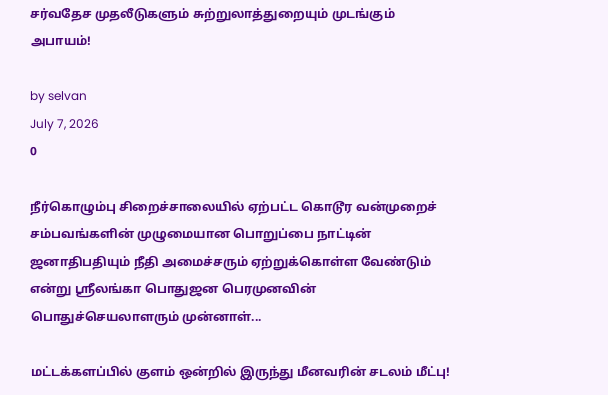சர்வதேச முதலீடுகளும் சுற்றுலாத்துறையும் முடங்கும் அபாயம்!

by selvan
July 7, 2026
0

நீர்கொழும்பு சிறைச்சாலையில் ஏற்பட்ட கொடூர வன்முறைச் சம்பவங்களின் முழுமையான பொறுப்பை நாட்டின் ஜனாதிபதியும் நீதி அமைச்சரும் ஏற்றுக்கொள்ள வேண்டும் என்று ஸ்ரீலங்கா பொதுஜன பெரமுனவின் பொதுச்செயலாளரும் முன்னாள்...

மட்டக்களப்பில் குளம் ஒன்றில் இருந்து மீனவரின் சடலம் மீட்பு!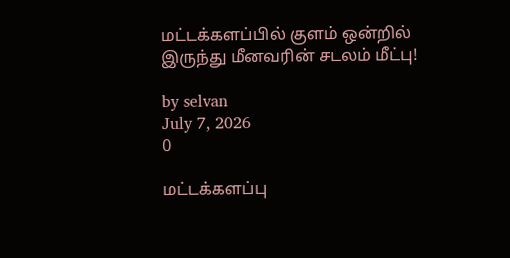மட்டக்களப்பில் குளம் ஒன்றில் இருந்து மீனவரின் சடலம் மீட்பு!

by selvan
July 7, 2026
0

மட்டக்களப்பு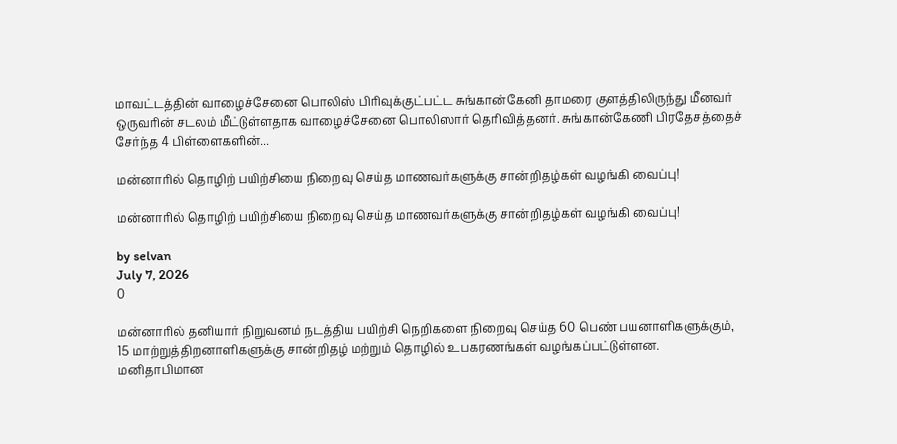மாவட்டத்தின் வாழைச்சேனை பொலிஸ் பிரிவுக்குட்பட்ட சுங்கான்கேனி தாமரை குளத்திலிருந்து மீனவர் ஒருவரின் சடலம் மீட்டுள்ளதாக வாழைச்சேனை பொலிஸார் தெரிவித்தனர். சுங்கான்கேணி பிரதேசத்தைச் சேர்ந்த 4 பிள்ளைகளின்...

மன்னாரில் தொழிற் பயிற்சியை நிறைவு செய்த மாணவர்களுக்கு சான்றிதழ்கள் வழங்கி வைப்பு!

மன்னாரில் தொழிற் பயிற்சியை நிறைவு செய்த மாணவர்களுக்கு சான்றிதழ்கள் வழங்கி வைப்பு!

by selvan
July 7, 2026
0

மன்னாரில் தனியார் நிறுவனம் நடத்திய பயிற்சி நெறிகளை நிறைவு செய்த 60 பெண் பயனாளிகளுக்கும், 15 மாற்றுத்திறனாளிகளுக்கு சான்றிதழ் மற்றும் தொழில் உபகரணங்கள் வழங்கப்பட்டுள்ளன. மனிதாபிமான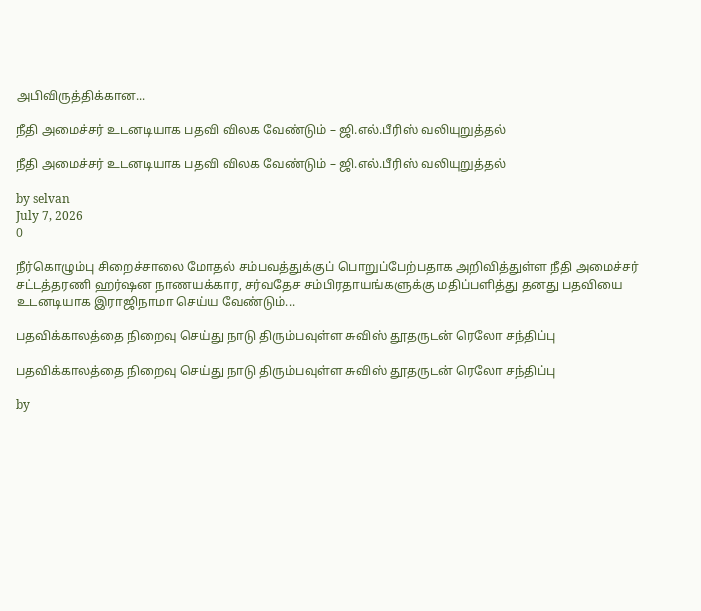அபிவிருத்திக்கான...

நீதி அமைச்சர் உடனடியாக பதவி விலக வேண்டும் – ஜி.எல்.பீரிஸ் வலியுறுத்தல்

நீதி அமைச்சர் உடனடியாக பதவி விலக வேண்டும் – ஜி.எல்.பீரிஸ் வலியுறுத்தல்

by selvan
July 7, 2026
0

நீர்கொழும்பு சிறைச்சாலை மோதல் சம்பவத்துக்குப் பொறுப்பேற்பதாக அறிவித்துள்ள நீதி அமைச்சர் சட்டத்தரணி ஹர்ஷன நாணயக்கார, சர்வதேச சம்பிரதாயங்களுக்கு மதிப்பளித்து தனது பதவியை உடனடியாக இராஜிநாமா செய்ய வேண்டும்...

பதவிக்காலத்தை நிறைவு செய்து நாடு திரும்பவுள்ள சுவிஸ் தூதருடன் ரெலோ சந்திப்பு

பதவிக்காலத்தை நிறைவு செய்து நாடு திரும்பவுள்ள சுவிஸ் தூதருடன் ரெலோ சந்திப்பு

by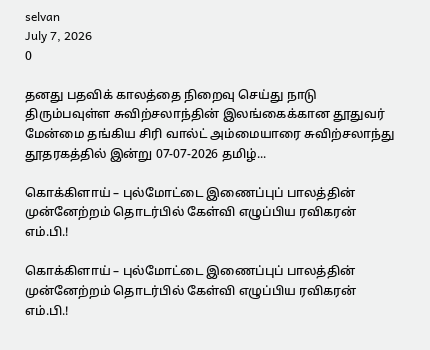selvan
July 7, 2026
0

தனது பதவிக் காலத்தை நிறைவு செய்து நாடு திரும்பவுள்ள சுவிற்சலாந்தின் இலங்கைக்கான தூதுவர் மேன்மை தங்கிய சிரி வால்ட் அம்மையாரை சுவிற்சலாந்து தூதரகத்தில் இன்று 07-07-2026 தமிழ்...

கொக்கிளாய் – புல்மோட்டை இணைப்புப் பாலத்தின் முன்னேற்றம் தொடர்பில் கேள்வி எழுப்பிய ரவிகரன் எம்.பி.!

கொக்கிளாய் – புல்மோட்டை இணைப்புப் பாலத்தின் முன்னேற்றம் தொடர்பில் கேள்வி எழுப்பிய ரவிகரன் எம்.பி.!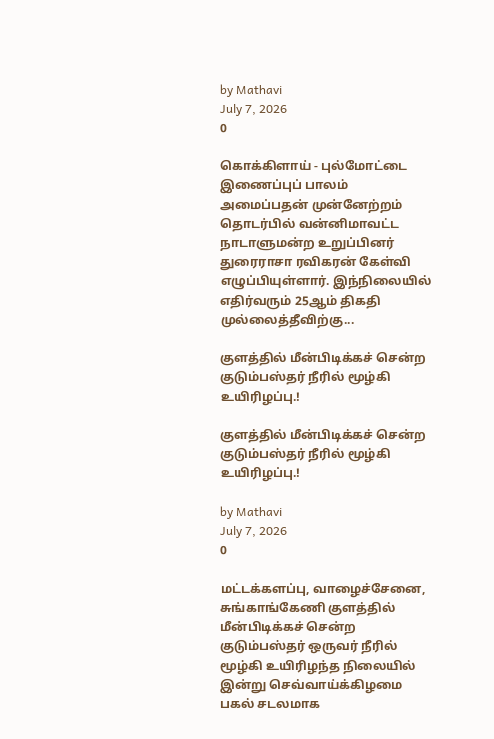by Mathavi
July 7, 2026
0

கொக்கிளாய் - புல்மோட்டை இணைப்புப் பாலம் அமைப்பதன் முன்னேற்றம் தொடர்பில் வன்னிமாவட்ட நாடாளுமன்ற உறுப்பினர் துரைராசா ரவிகரன் கேள்வி எழுப்பியுள்ளார். இந்நிலையில் எதிர்வரும் 25ஆம் திகதி முல்லைத்தீவிற்கு...

குளத்தில் மீன்பிடிக்கச் சென்ற குடும்பஸ்தர் நீரில் மூழ்கி உயிரிழப்பு.!

குளத்தில் மீன்பிடிக்கச் சென்ற குடும்பஸ்தர் நீரில் மூழ்கி உயிரிழப்பு.!

by Mathavi
July 7, 2026
0

மட்டக்களப்பு, வாழைச்சேனை, சுங்காங்கேணி குளத்தில் மீன்பிடிக்கச் சென்ற குடும்பஸ்தர் ஒருவர் நீரில் மூழ்கி உயிரிழந்த நிலையில் இன்று செவ்வாய்க்கிழமை பகல் சடலமாக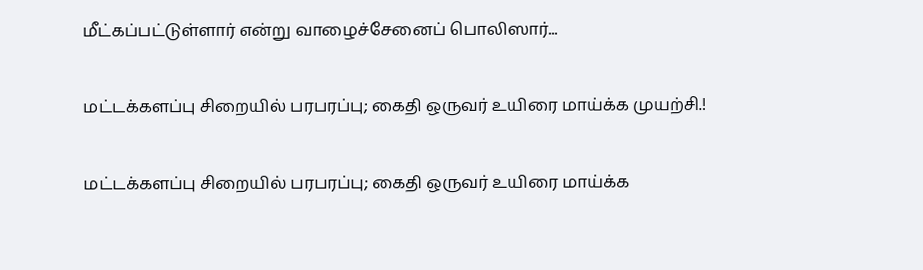மீட்கப்பட்டுள்ளார் என்று வாழைச்சேனைப் பொலிஸார்...

மட்டக்களப்பு சிறையில் பரபரப்பு; கைதி ஒருவர் உயிரை மாய்க்க முயற்சி.!

மட்டக்களப்பு சிறையில் பரபரப்பு; கைதி ஒருவர் உயிரை மாய்க்க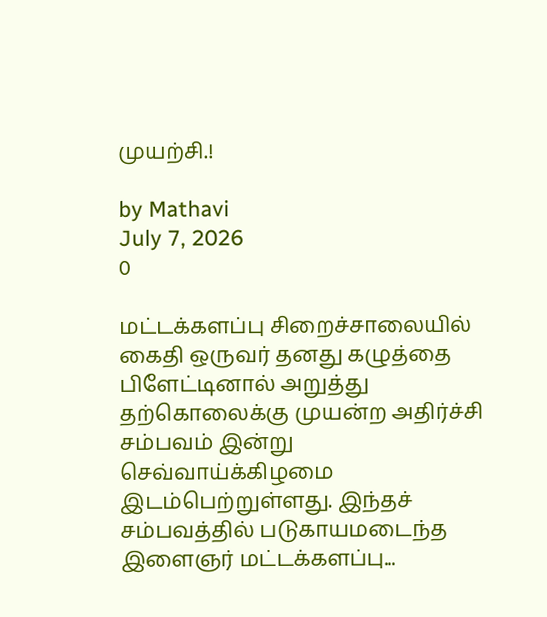முயற்சி.!

by Mathavi
July 7, 2026
0

மட்டக்களப்பு சிறைச்சாலையில் கைதி ஒருவர் தனது கழுத்தை பிளேட்டினால் அறுத்து தற்கொலைக்கு முயன்ற அதிர்ச்சி சம்பவம் இன்று செவ்வாய்க்கிழமை இடம்பெற்றுள்ளது. இந்தச் சம்பவத்தில் படுகாயமடைந்த இளைஞர் மட்டக்களப்பு...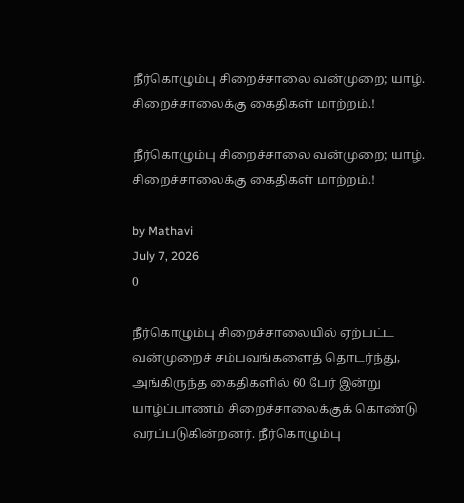நீர்கொழும்பு சிறைச்சாலை வன்முறை; யாழ். சிறைச்சாலைக்கு கைதிகள் மாற்றம்.!

நீர்கொழும்பு சிறைச்சாலை வன்முறை; யாழ். சிறைச்சாலைக்கு கைதிகள் மாற்றம்.!

by Mathavi
July 7, 2026
0

நீர்கொழும்பு சிறைச்சாலையில் ஏற்பட்ட வன்முறைச் சம்பவங்களைத் தொடர்ந்து, அங்கிருந்த கைதிகளில் 60 பேர் இன்று யாழ்ப்பாணம் சிறைச்சாலைக்குக் கொண்டு வரப்படுகின்றனர். நீர்கொழும்பு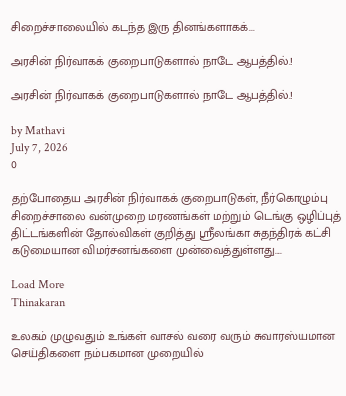சிறைச்சாலையில் கடந்த இரு தினங்களாகக்...

அரசின் நிர்வாகக் குறைபாடுகளால் நாடே ஆபத்தில்.!

அரசின் நிர்வாகக் குறைபாடுகளால் நாடே ஆபத்தில்.!

by Mathavi
July 7, 2026
0

தற்போதைய அரசின் நிர்வாகக் குறைபாடுகள், நீர்கொழும்பு சிறைச்சாலை வன்முறை மரணங்கள் மற்றும் டெங்கு ஒழிப்புத் திட்டங்களின் தோல்விகள் குறித்து ஸ்ரீலங்கா சுதந்திரக் கட்சி கடுமையான விமர்சனங்களை முன்வைத்துள்ளது....

Load More
Thinakaran

உலகம் முழுவதும் உங்கள் வாசல் வரை வரும் சுவாரஸ்யமான செய்திகளை நம்பகமான முறையில்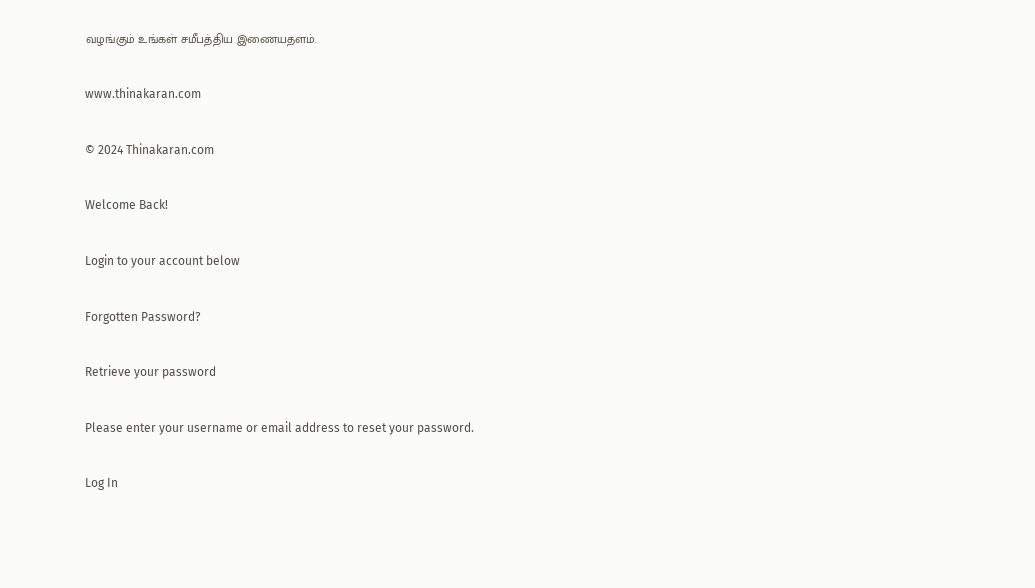வழங்கும் உங்கள் சமீபத்திய இணையதளம்.

www.thinakaran.com

© 2024 Thinakaran.com

Welcome Back!

Login to your account below

Forgotten Password?

Retrieve your password

Please enter your username or email address to reset your password.

Log In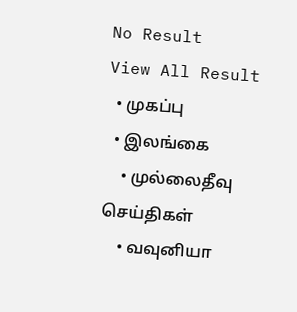No Result
View All Result
  • முகப்பு
  • இலங்கை
    • முல்லைதீவு செய்திகள்
    • வவுனியா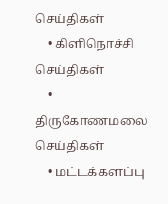செய்திகள்
    • கிளிநொச்சி செய்திகள்
    • திருகோணமலை செய்திகள்
    • மட்டக்களப்பு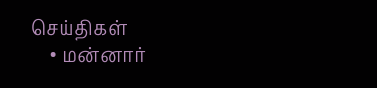செய்திகள்
    • மன்னார்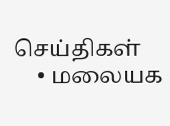செய்திகள்
    • மலையக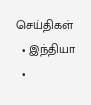செய்திகள்
  • இந்தியா
  •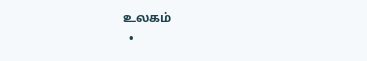உலகம்
  •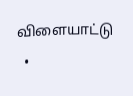விளையாட்டு
  •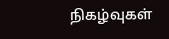நிகழ்வுகள்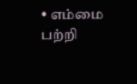• எம்மை பற்றி